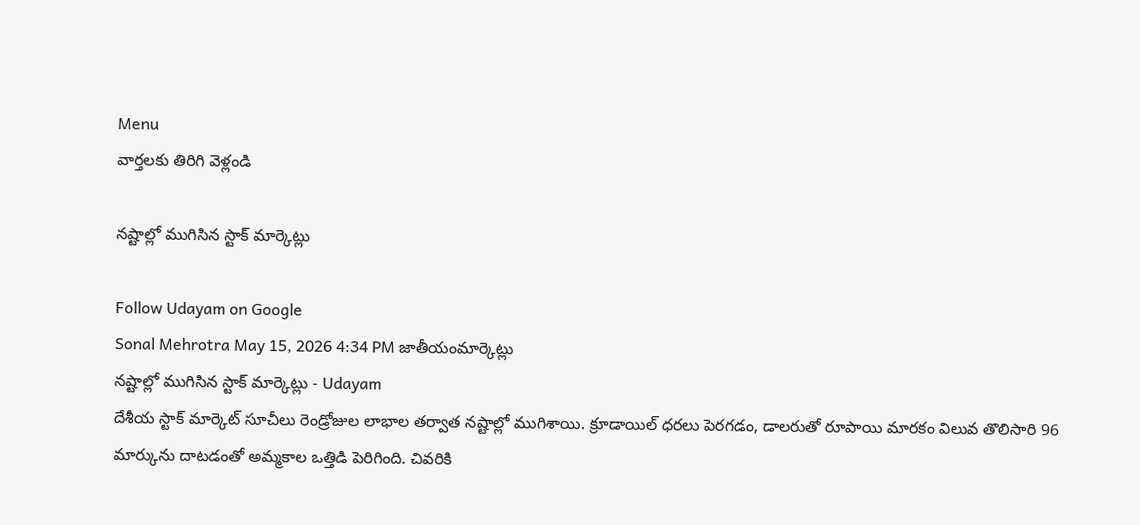Menu
వార్తలకు తిరిగి వెళ్లండి

నష్టాల్లో ముగిసిన స్టాక్ మార్కెట్లు

Follow Udayam on Google
Sonal Mehrotra May 15, 2026 4:34 PM జాతీయంమార్కెట్లు
నష్టాల్లో ముగిసిన స్టాక్ మార్కెట్లు - Udayam
దేశీయ స్టాక్‌ మార్కెట్‌ సూచీలు రెండ్రోజుల లాభాల తర్వాత నష్టాల్లో ముగిశాయి. క్రూడాయిల్ ధరలు పెరగడం, డాలరుతో రూపాయి మారకం విలువ తొలిసారి 96 మార్కును దాటడంతో అమ్మకాల ఒత్తిడి పెరిగింది. చివరికి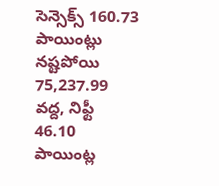సెన్సెక్స్ 160.73 పాయింట్లు నష్టపోయి 75,237.99 వద్ద, నిఫ్టీ 46.10 పాయింట్ల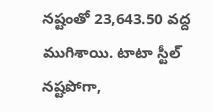నష్టంతో 23,643.50 వద్ద ముగిశాయి. టాటా స్టీల్ నష్టపోగా,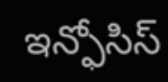ఇన్ఫోసిస్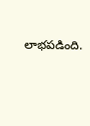లాభపడింది.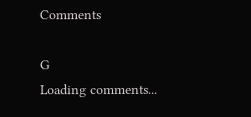Comments

G
Loading comments...